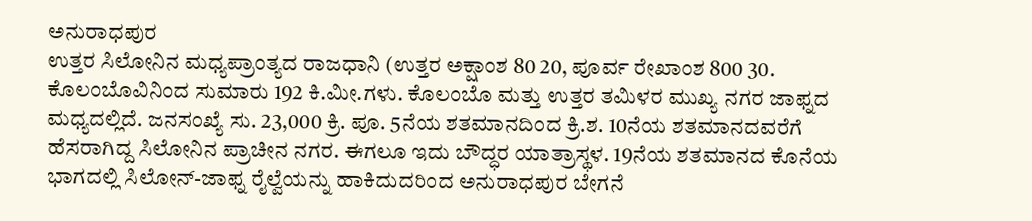ಅನುರಾಧಪುರ
ಉತ್ತರ ಸಿಲೋನಿನ ಮಧ್ಯಪ್ರಾಂತ್ಯದ ರಾಜಧಾನಿ (ಉತ್ತರ ಅಕ್ಷಾಂಶ 80 20, ಪೂರ್ವ ರೇಖಾಂಶ 800 30. ಕೊಲಂಬೊವಿನಿಂದ ಸುಮಾರು 192 ಕಿ.ಮೀ.ಗಳು. ಕೊಲಂಬೊ ಮತ್ತು ಉತ್ತರ ತಮಿಳರ ಮುಖ್ಯ ನಗರ ಜಾಫ್ನದ ಮಧ್ಯದಲ್ಲಿದೆ. ಜನಸಂಖ್ಯೆ ಸು. 23,000 ಕ್ರಿ. ಪೂ. 5ನೆಯ ಶತಮಾನದಿಂದ ಕ್ರಿ.ಶ. 10ನೆಯ ಶತಮಾನದವರೆಗೆ ಹೆಸರಾಗಿದ್ದ ಸಿಲೋನಿನ ಪ್ರಾಚೀನ ನಗರ. ಈಗಲೂ ಇದು ಬೌದ್ಧರ ಯಾತ್ರಾಸ್ಥಳ. 19ನೆಯ ಶತಮಾನದ ಕೊನೆಯ ಭಾಗದಲ್ಲಿ ಸಿಲೋನ್-ಜಾಫ್ನ ರೈಲ್ವೆಯನ್ನು ಹಾಕಿದುದರಿಂದ ಅನುರಾಧಪುರ ಬೇಗನೆ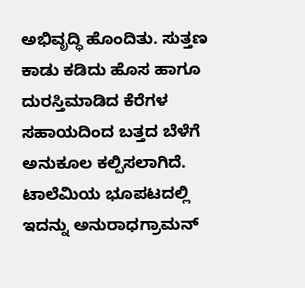ಅಭಿವೃದ್ಧಿ ಹೊಂದಿತು. ಸುತ್ತಣ ಕಾಡು ಕಡಿದು ಹೊಸ ಹಾಗೂ ದುರಸ್ತಿಮಾಡಿದ ಕೆರೆಗಳ ಸಹಾಯದಿಂದ ಬತ್ತದ ಬೆಳೆಗೆ ಅನುಕೂಲ ಕಲ್ಪಿಸಲಾಗಿದೆ. ಟಾಲೆಮಿಯ ಭೂಪಟದಲ್ಲಿ ಇದನ್ನು ಅನುರಾಧಗ್ರಾಮನ್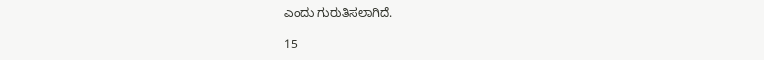ಎಂದು ಗುರುತಿಸಲಾಗಿದೆ.

15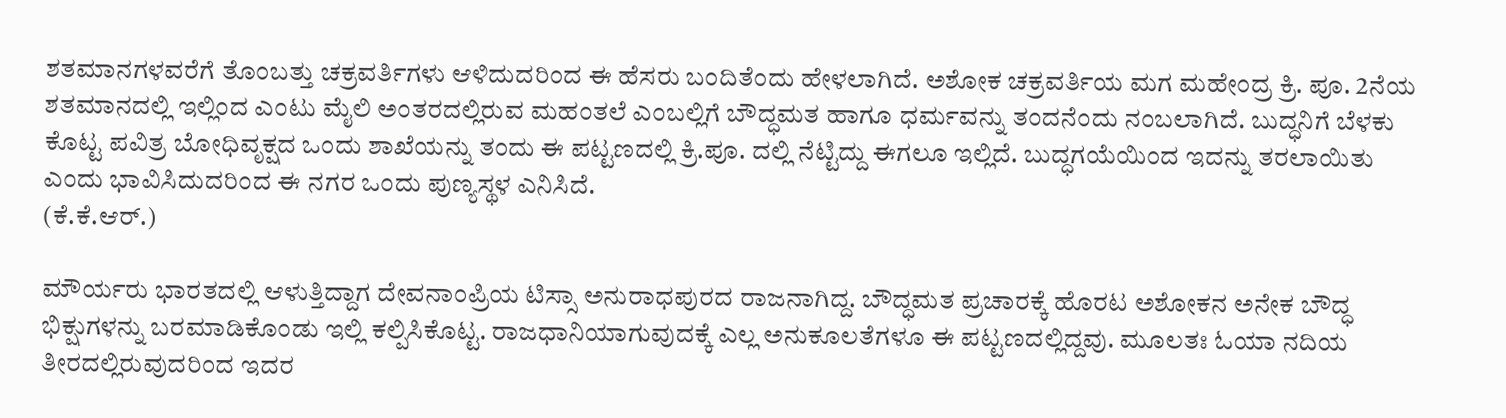ಶತಮಾನಗಳವರೆಗೆ ತೊಂಬತ್ತು ಚಕ್ರವರ್ತಿಗಳು ಆಳಿದುದರಿಂದ ಈ ಹೆಸರು ಬಂದಿತೆಂದು ಹೇಳಲಾಗಿದೆ. ಅಶೋಕ ಚಕ್ರವರ್ತಿಯ ಮಗ ಮಹೇಂದ್ರ ಕ್ರಿ. ಪೂ. 2ನೆಯ ಶತಮಾನದಲ್ಲಿ ಇಲ್ಲಿಂದ ಎಂಟು ಮೈಲಿ ಅಂತರದಲ್ಲಿರುವ ಮಹಂತಲೆ ಎಂಬಲ್ಲಿಗೆ ಬೌದ್ಧಮತ ಹಾಗೂ ಧರ್ಮವನ್ನು ತಂದನೆಂದು ನಂಬಲಾಗಿದೆ. ಬುದ್ಧನಿಗೆ ಬೆಳಕು ಕೊಟ್ಟ ಪವಿತ್ರ ಬೋಧಿವೃಕ್ಷದ ಒಂದು ಶಾಖೆಯನ್ನು ತಂದು ಈ ಪಟ್ಟಣದಲ್ಲಿ ಕ್ರಿ.ಪೂ. ದಲ್ಲಿ ನೆಟ್ಟಿದ್ದು ಈಗಲೂ ಇಲ್ಲಿದೆ. ಬುದ್ಧಗಯೆಯಿಂದ ಇದನ್ನು ತರಲಾಯಿತು ಎಂದು ಭಾವಿಸಿದುದರಿಂದ ಈ ನಗರ ಒಂದು ಪುಣ್ಯಸ್ಥಳ ಎನಿಸಿದೆ.
(ಕೆ.ಕೆ.ಆರ್.)

ಮೌರ್ಯರು ಭಾರತದಲ್ಲಿ ಆಳುತ್ತಿದ್ದಾಗ ದೇವನಾಂಪ್ರಿಯ ಟಿಸ್ಸಾ ಅನುರಾಧಪುರದ ರಾಜನಾಗಿದ್ದ. ಬೌದ್ಧಮತ ಪ್ರಚಾರಕ್ಕೆ ಹೊರಟ ಅಶೋಕನ ಅನೇಕ ಬೌದ್ಧ ಭಿಕ್ಷುಗಳನ್ನು ಬರಮಾಡಿಕೊಂಡು ಇಲ್ಲಿ ಕಲ್ಪಿಸಿಕೊಟ್ಟ. ರಾಜಧಾನಿಯಾಗುವುದಕ್ಕೆ ಎಲ್ಲ ಅನುಕೂಲತೆಗಳೂ ಈ ಪಟ್ಟಣದಲ್ಲಿದ್ದವು. ಮೂಲತಃ ಓಯಾ ನದಿಯ ತೀರದಲ್ಲಿರುವುದರಿಂದ ಇದರ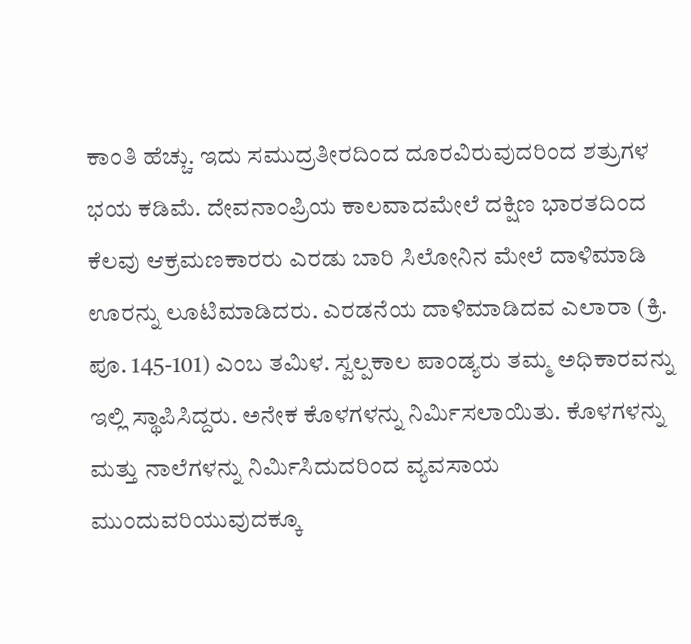ಕಾಂತಿ ಹೆಚ್ಚು. ಇದು ಸಮುದ್ರತೀರದಿಂದ ದೂರವಿರುವುದರಿಂದ ಶತ್ರುಗಳ ಭಯ ಕಡಿಮೆ. ದೇವನಾಂಪ್ರಿಯ ಕಾಲವಾದಮೇಲೆ ದಕ್ಷಿಣ ಭಾರತದಿಂದ ಕೆಲವು ಆಕ್ರಮಣಕಾರರು ಎರಡು ಬಾರಿ ಸಿಲೋನಿನ ಮೇಲೆ ದಾಳಿಮಾಡಿ ಊರನ್ನು ಲೂಟಿಮಾಡಿದರು. ಎರಡನೆಯ ದಾಳಿಮಾಡಿದವ ಎಲಾರಾ (ಕ್ರಿ. ಪೂ. 145-101) ಎಂಬ ತಮಿಳ. ಸ್ವಲ್ಪಕಾಲ ಪಾಂಡ್ಯರು ತಮ್ಮ ಅಧಿಕಾರವನ್ನು ಇಲ್ಲಿ ಸ್ಥಾಪಿಸಿದ್ದರು. ಅನೇಕ ಕೊಳಗಳನ್ನು ನಿರ್ಮಿಸಲಾಯಿತು. ಕೊಳಗಳನ್ನು ಮತ್ತು ನಾಲೆಗಳನ್ನು ನಿರ್ಮಿಸಿದುದರಿಂದ ವ್ಯವಸಾಯ ಮುಂದುವರಿಯುವುದಕ್ಕೂ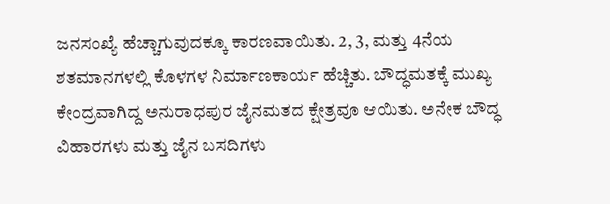ಜನಸಂಖ್ಯೆ ಹೆಚ್ಚಾಗುವುದಕ್ಕೂ ಕಾರಣವಾಯಿತು. 2, 3, ಮತ್ತು 4ನೆಯ ಶತಮಾನಗಳಲ್ಲಿ ಕೊಳಗಳ ನಿರ್ಮಾಣಕಾರ್ಯ ಹೆಚ್ಚಿತು. ಬೌದ್ಧಮತಕ್ಕೆ ಮುಖ್ಯ ಕೇಂದ್ರವಾಗಿದ್ದ ಅನುರಾಧಪುರ ಜೈನಮತದ ಕ್ಷೇತ್ರವೂ ಆಯಿತು. ಅನೇಕ ಬೌದ್ಧ ವಿಹಾರಗಳು ಮತ್ತು ಜೈನ ಬಸದಿಗಳು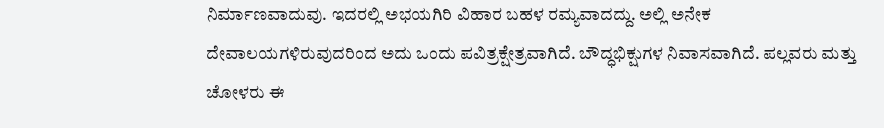ನಿರ್ಮಾಣವಾದುವು. ಇದರಲ್ಲಿ ಅಭಯಗಿರಿ ವಿಹಾರ ಬಹಳ ರಮ್ಯವಾದದ್ದು. ಅಲ್ಲಿ ಅನೇಕ ದೇವಾಲಯಗಳಿರುವುದರಿಂದ ಅದು ಒಂದು ಪವಿತ್ರಕ್ಷೇತ್ರವಾಗಿದೆ. ಬೌದ್ಧಭಿಕ್ಷುಗಳ ನಿವಾಸವಾಗಿದೆ. ಪಲ್ಲವರು ಮತ್ತು ಚೋಳರು ಈ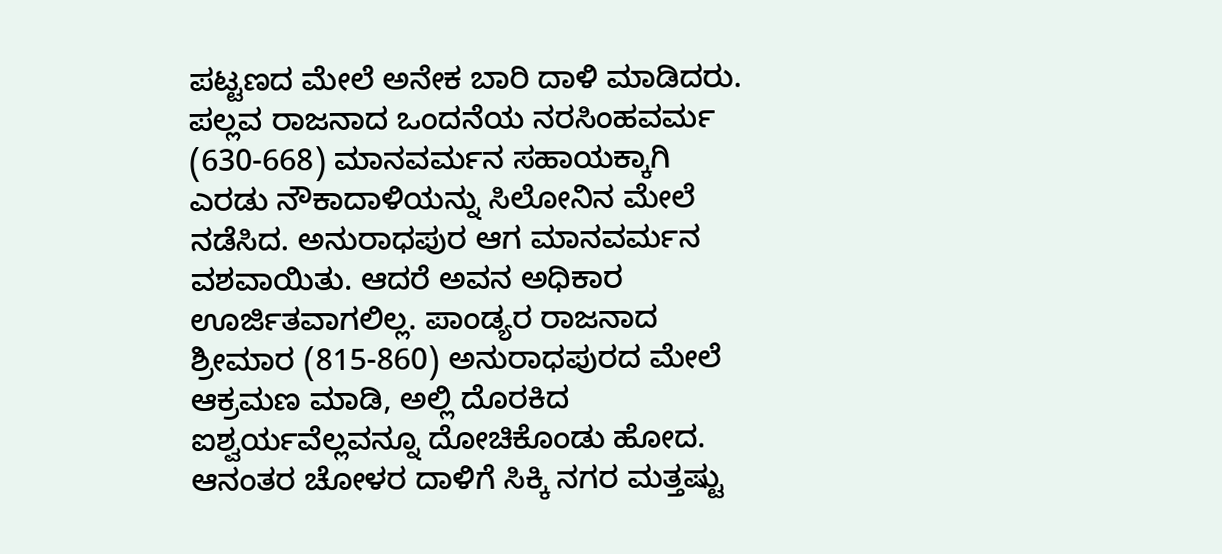ಪಟ್ಟಣದ ಮೇಲೆ ಅನೇಕ ಬಾರಿ ದಾಳಿ ಮಾಡಿದರು. ಪಲ್ಲವ ರಾಜನಾದ ಒಂದನೆಯ ನರಸಿಂಹವರ್ಮ (630-668) ಮಾನವರ್ಮನ ಸಹಾಯಕ್ಕಾಗಿ ಎರಡು ನೌಕಾದಾಳಿಯನ್ನು ಸಿಲೋನಿನ ಮೇಲೆ ನಡೆಸಿದ. ಅನುರಾಧಪುರ ಆಗ ಮಾನವರ್ಮನ ವಶವಾಯಿತು. ಆದರೆ ಅವನ ಅಧಿಕಾರ ಊರ್ಜಿತವಾಗಲಿಲ್ಲ. ಪಾಂಡ್ಯರ ರಾಜನಾದ ಶ್ರೀಮಾರ (815-860) ಅನುರಾಧಪುರದ ಮೇಲೆ ಆಕ್ರಮಣ ಮಾಡಿ, ಅಲ್ಲಿ ದೊರಕಿದ ಐಶ್ವರ್ಯವೆಲ್ಲವನ್ನೂ ದೋಚಿಕೊಂಡು ಹೋದ. ಆನಂತರ ಚೋಳರ ದಾಳಿಗೆ ಸಿಕ್ಕಿ ನಗರ ಮತ್ತಷ್ಟು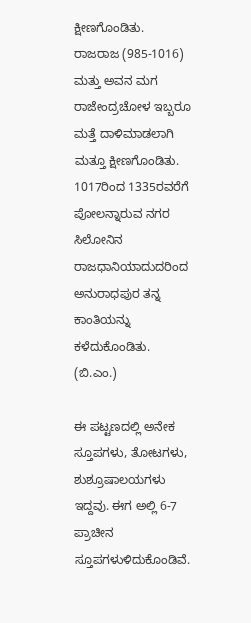ಕ್ಷೀಣಗೊಂಡಿತು. ರಾಜರಾಜ (985-1016) ಮತ್ತು ಅವನ ಮಗ ರಾಜೇಂದ್ರಚೋಳ ಇಬ್ಬರೂ ಮತ್ತೆ ದಾಳಿಮಾಡಲಾಗಿ ಮತ್ತೂ ಕ್ಷೀಣಗೊಂಡಿತು. 1017ರಿಂದ 1335ರವರೆಗೆ ಪೋಲನ್ನಾರುವ ನಗರ ಸಿಲೋನಿನ ರಾಜಧಾನಿಯಾದುದರಿಂದ ಅನುರಾಧಪುರ ತನ್ನ ಕಾಂತಿಯನ್ನು ಕಳೆದುಕೊಂಡಿತು.
(ಬಿ.ಎಂ.)

ಈ ಪಟ್ಟಣದಲ್ಲಿ ಅನೇಕ ಸ್ತೂಪಗಳು, ತೋಟಗಳು, ಶುಶ್ರೂಷಾಲಯಗಳು ಇದ್ದವು. ಈಗ ಅಲ್ಲಿ 6-7 ಪ್ರಾಚೀನ ಸ್ತೂಪಗಳುಳಿದುಕೊಂಡಿವೆ.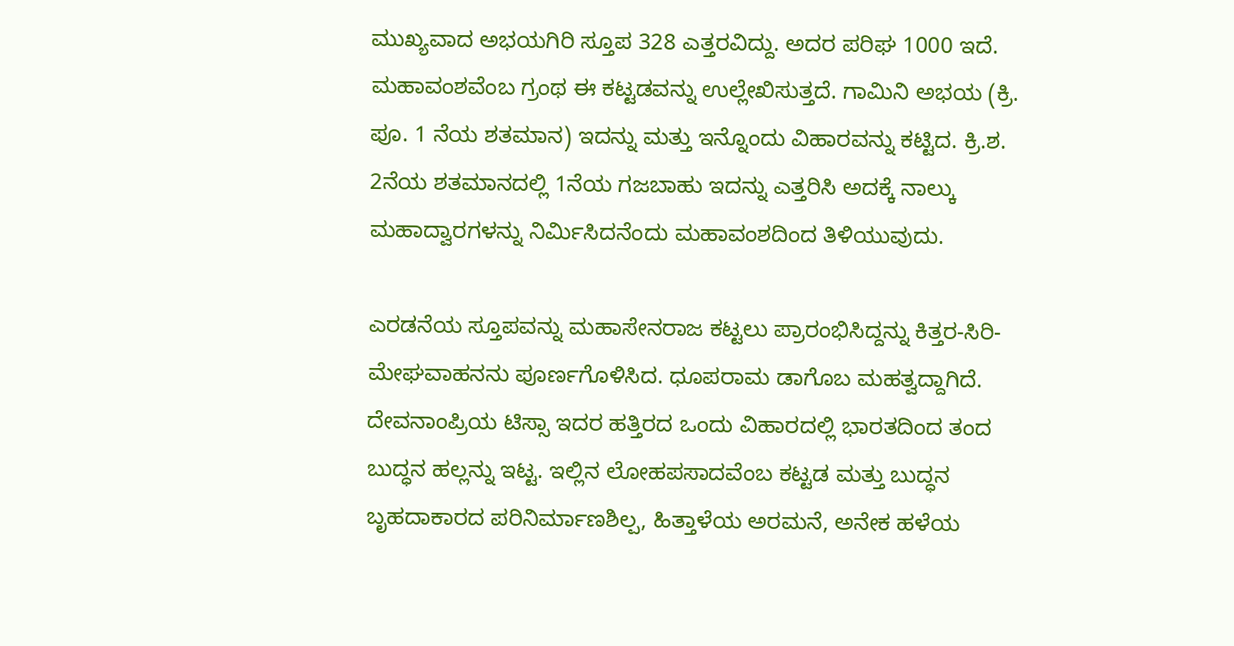ಮುಖ್ಯವಾದ ಅಭಯಗಿರಿ ಸ್ತೂಪ 328 ಎತ್ತರವಿದ್ದು. ಅದರ ಪರಿಘ 1000 ಇದೆ. ಮಹಾವಂಶವೆಂಬ ಗ್ರಂಥ ಈ ಕಟ್ಟಡವನ್ನು ಉಲ್ಲೇಖಿಸುತ್ತದೆ. ಗಾಮಿನಿ ಅಭಯ (ಕ್ರಿ. ಪೂ. 1 ನೆಯ ಶತಮಾನ) ಇದನ್ನು ಮತ್ತು ಇನ್ನೊಂದು ವಿಹಾರವನ್ನು ಕಟ್ಟಿದ. ಕ್ರಿ.ಶ. 2ನೆಯ ಶತಮಾನದಲ್ಲಿ 1ನೆಯ ಗಜಬಾಹು ಇದನ್ನು ಎತ್ತರಿಸಿ ಅದಕ್ಕೆ ನಾಲ್ಕು ಮಹಾದ್ವಾರಗಳನ್ನು ನಿರ್ಮಿಸಿದನೆಂದು ಮಹಾವಂಶದಿಂದ ತಿಳಿಯುವುದು.

ಎರಡನೆಯ ಸ್ತೂಪವನ್ನು ಮಹಾಸೇನರಾಜ ಕಟ್ಟಲು ಪ್ರಾರಂಭಿಸಿದ್ದನ್ನು ಕಿತ್ತರ-ಸಿರಿ-ಮೇಘವಾಹನನು ಪೂರ್ಣಗೊಳಿಸಿದ. ಧೂಪರಾಮ ಡಾಗೊಬ ಮಹತ್ವದ್ದಾಗಿದೆ. ದೇವನಾಂಪ್ರಿಯ ಟಿಸ್ಸಾ ಇದರ ಹತ್ತಿರದ ಒಂದು ವಿಹಾರದಲ್ಲಿ ಭಾರತದಿಂದ ತಂದ ಬುದ್ಧನ ಹಲ್ಲನ್ನು ಇಟ್ಟ. ಇಲ್ಲಿನ ಲೋಹಪಸಾದವೆಂಬ ಕಟ್ಟಡ ಮತ್ತು ಬುದ್ಧನ ಬೃಹದಾಕಾರದ ಪರಿನಿರ್ಮಾಣಶಿಲ್ಪ, ಹಿತ್ತಾಳೆಯ ಅರಮನೆ, ಅನೇಕ ಹಳೆಯ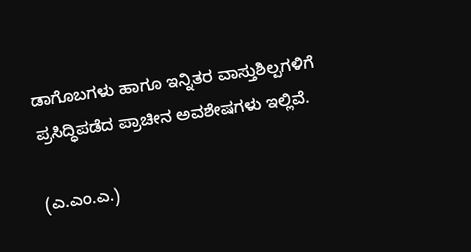ಡಾಗೊಬಗಳು ಹಾಗೂ ಇನ್ನಿತರ ವಾಸ್ತುಶಿಲ್ಪಗಳಿಗೆ ಪ್ರಸಿದ್ಧಿಪಡೆದ ಪ್ರಾಚೀನ ಅವಶೇಷಗಳು ಇಲ್ಲಿವೆ.

(ಎ.ಎಂ.ಎ.)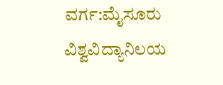ವರ್ಗ:ಮೈಸೂರು ವಿಶ್ವವಿದ್ಯಾನಿಲಯ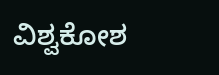ವಿಶ್ವಕೋಶ